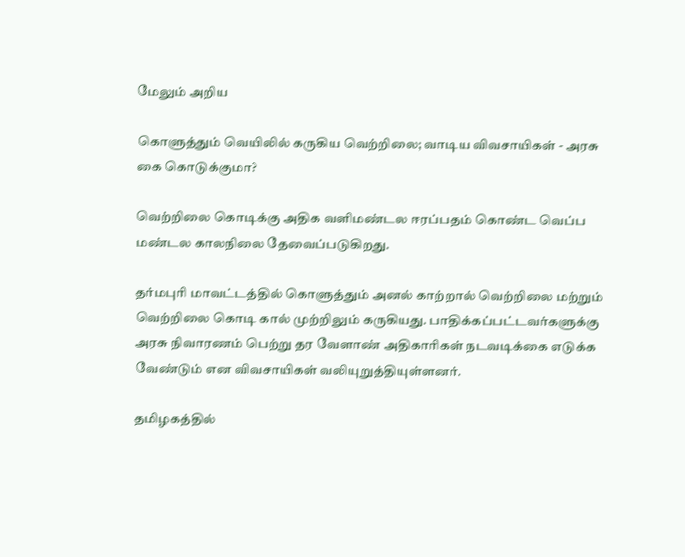மேலும் அறிய

கொளுத்தும் வெயிலில் கருகிய வெற்றிலை; வாடிய விவசாயிகள் - அரசு கை கொடுக்குமா?

வெற்றிலை கொடிக்கு அதிக வளிமண்டல ஈரப்பதம் கொண்ட வெப்ப மண்டல காலநிலை தேவைப்படுகிறது.

தர்மபுரி மாவட்டத்தில் கொளுத்தும் அனல் காற்றால் வெற்றிலை மற்றும் வெற்றிலை கொடி கால் முற்றிலும் கருகியது. பாதிக்கப்பட்டவர்களுக்கு அரசு நிவாரணம் பெற்று தர வேளாண் அதிகாரிகள் நடவடிக்கை எடுக்க வேண்டும் என விவசாயிகள் வலியுறுத்தியுள்ளனர்.

தமிழகத்தில்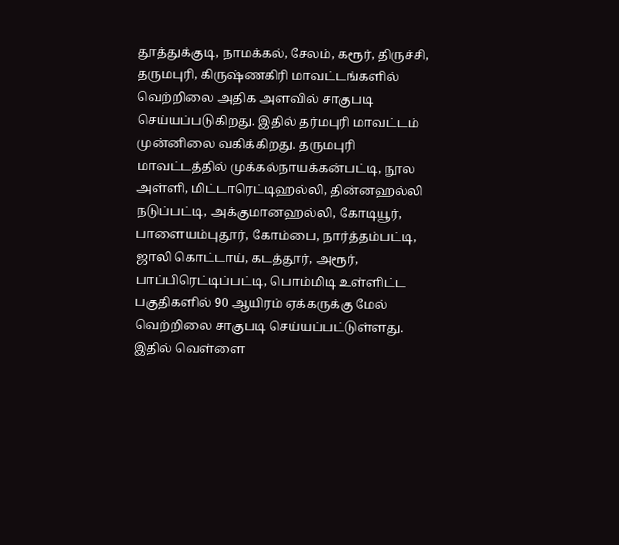தூத்துக்குடி, நாமக்கல், சேலம், கரூர், திருச்சி, தருமபுரி, கிருஷ்ணகிரி மாவட்டங்களில் வெற்றிலை அதிக அளவில் சாகுபடி செய்யப்படுகிறது. இதில் தர்மபுரி மாவட்டம் முன்னிலை வகிக்கிறது. தருமபுரி மாவட்டத்தில் முக்கல்நாயக்கன்பட்டி, நூல அள்ளி, மிட்டாரெட்டிஹல்லி, தின்னஹல்லி நடுப்பட்டி, அக்குமானஹல்லி, கோடியூர், பாளையம்புதூர், கோம்பை, நார்த்தம்பட்டி, ஜாலி கொட்டாய், கடத்தூர், அரூர், பாப்பிரெட்டிப்பட்டி, பொம்மிடி உள்ளிட்ட பகுதிகளில் 90 ஆயிரம் ஏக்கருக்கு மேல் வெற்றிலை சாகுபடி செய்யப்பட்டுள்ளது. இதில் வெள்ளை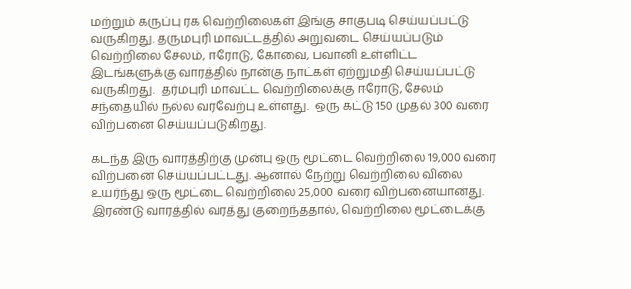மற்றும் கருப்பு ரக வெற்றிலைகள் இங்கு சாகுபடி செய்யப்பட்டு வருகிறது. தருமபுரி மாவட்டத்தில் அறுவடை செய்யப்படும் வெற்றிலை சேலம், ஈரோடு, கோவை, பவானி உள்ளிட்ட இடங்களுக்கு வாரத்தில் நான்கு நாட்கள் ஏற்றுமதி செய்யப்பட்டு வருகிறது.  தர்மபுரி மாவட்ட வெற்றிலைக்கு ஈரோடு, சேலம் சந்தையில் நல்ல வரவேற்பு உள்ளது.  ஒரு கட்டு 150 முதல் 300 வரை விற்பனை செய்யப்படுகிறது.

கடந்த இரு வாரத்திற்கு முன்பு ஒரு மூட்டை வெற்றிலை 19,000 வரை விற்பனை செய்யப்பட்டது. ஆனால் நேற்று வெற்றிலை விலை உயர்ந்து ஒரு மூட்டை வெற்றிலை 25,000 வரை விற்பனையானது. இரண்டு வாரத்தில் வரத்து குறைந்ததால், வெற்றிலை மூட்டைக்கு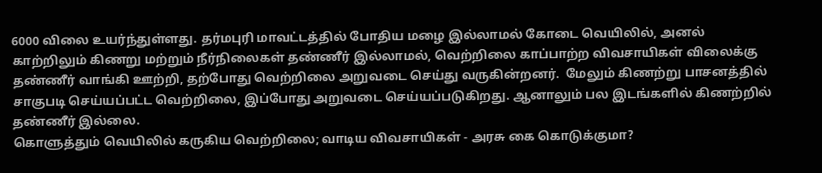6000 விலை உயர்ந்துள்ளது. தர்மபுரி மாவட்டத்தில் போதிய மழை இல்லாமல் கோடை வெயிலில், அனல் காற்றிலும் கிணறு மற்றும் நீர்நிலைகள் தண்ணீர் இல்லாமல், வெற்றிலை காப்பாற்ற விவசாயிகள் விலைக்கு தண்ணீர் வாங்கி ஊற்றி, தற்போது வெற்றிலை அறுவடை செய்து வருகின்றனர்.  மேலும் கிணற்று பாசனத்தில் சாகுபடி செய்யப்பட்ட வெற்றிலை, இப்போது அறுவடை செய்யப்படுகிறது. ஆனாலும் பல இடங்களில் கிணற்றில் தண்ணீர் இல்லை.
கொளுத்தும் வெயிலில் கருகிய வெற்றிலை; வாடிய விவசாயிகள் - அரசு கை கொடுக்குமா?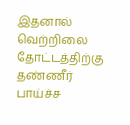இதனால் வெற்றிலை தோட்டத்திற்கு தண்ணீர் பாய்ச்ச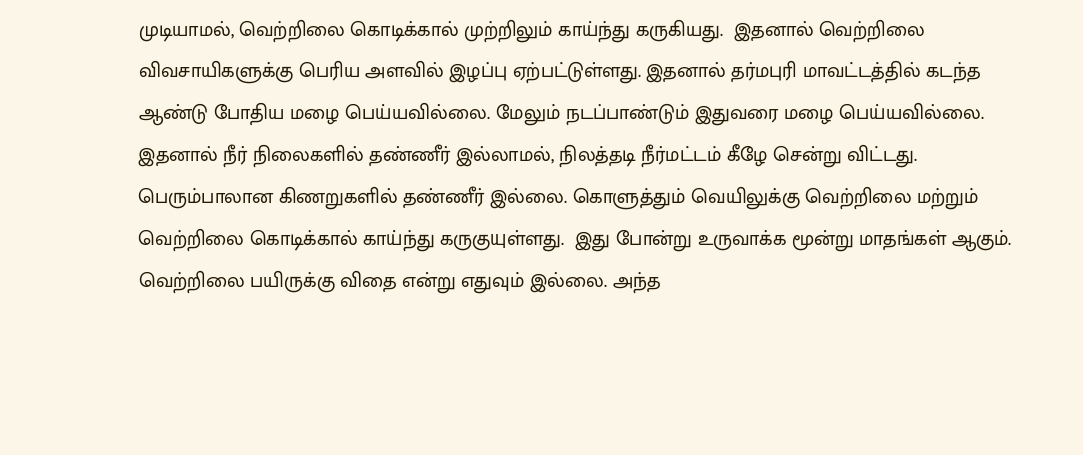முடியாமல், வெற்றிலை கொடிக்கால் முற்றிலும் காய்ந்து கருகியது.  இதனால் வெற்றிலை விவசாயிகளுக்கு பெரிய அளவில் இழப்பு ஏற்பட்டுள்ளது. இதனால் தர்மபுரி மாவட்டத்தில் கடந்த ஆண்டு போதிய மழை பெய்யவில்லை. மேலும் நடப்பாண்டும் இதுவரை மழை பெய்யவில்லை. இதனால் நீர் நிலைகளில் தண்ணீர் இல்லாமல், நிலத்தடி நீர்மட்டம் கீழே சென்று விட்டது. பெரும்பாலான கிணறுகளில் தண்ணீர் இல்லை. கொளுத்தும் வெயிலுக்கு வெற்றிலை மற்றும் வெற்றிலை கொடிக்கால் காய்ந்து கருகுயுள்ளது.  இது போன்று உருவாக்க மூன்று மாதங்கள் ஆகும். வெற்றிலை பயிருக்கு விதை என்று எதுவும் இல்லை. அந்த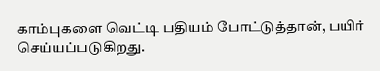காம்புகளை வெட்டி பதியம் போட்டுத்தான், பயிர் செய்யப்படுகிறது.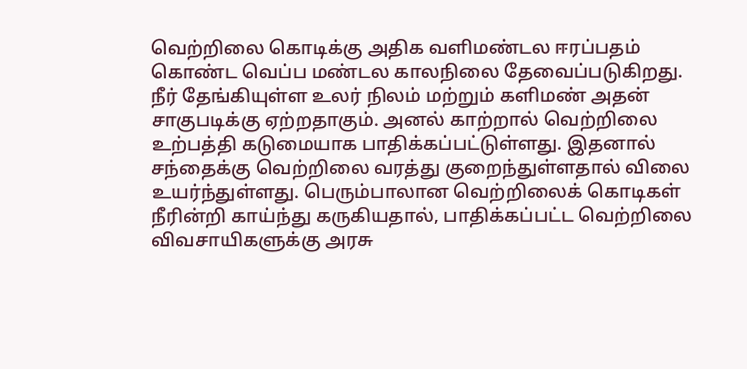வெற்றிலை கொடிக்கு அதிக வளிமண்டல ஈரப்பதம் கொண்ட வெப்ப மண்டல காலநிலை தேவைப்படுகிறது. நீர் தேங்கியுள்ள உலர் நிலம் மற்றும் களிமண் அதன் சாகுபடிக்கு ஏற்றதாகும். அனல் காற்றால் வெற்றிலை உற்பத்தி கடுமையாக பாதிக்கப்பட்டுள்ளது. இதனால் சந்தைக்கு வெற்றிலை வரத்து குறைந்துள்ளதால் விலை உயர்ந்துள்ளது. பெரும்பாலான வெற்றிலைக் கொடிகள் நீரின்றி காய்ந்து கருகியதால், பாதிக்கப்பட்ட வெற்றிலை விவசாயிகளுக்கு அரசு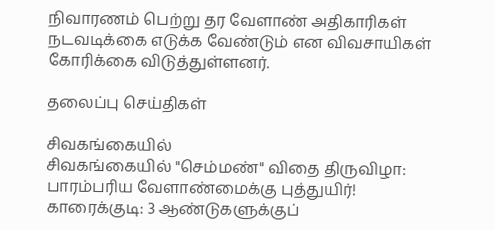நிவாரணம் பெற்று தர வேளாண் அதிகாரிகள் நடவடிக்கை எடுக்க வேண்டும் என விவசாயிகள் கோரிக்கை விடுத்துள்ளனர்.

தலைப்பு செய்திகள்

சிவகங்கையில்
சிவகங்கையில் "செம்மண்" விதை திருவிழா: பாரம்பரிய வேளாண்மைக்கு புத்துயிர்!
காரைக்குடி: 3 ஆண்டுகளுக்குப்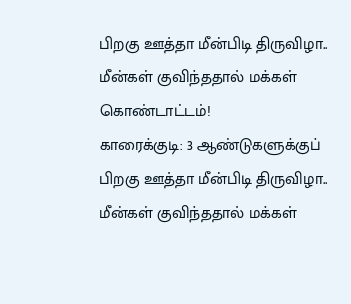பிறகு ஊத்தா மீன்பிடி திருவிழா.. மீன்கள் குவிந்ததால் மக்கள் கொண்டாட்டம்!
காரைக்குடி: 3 ஆண்டுகளுக்குப் பிறகு ஊத்தா மீன்பிடி திருவிழா.. மீன்கள் குவிந்ததால் மக்கள்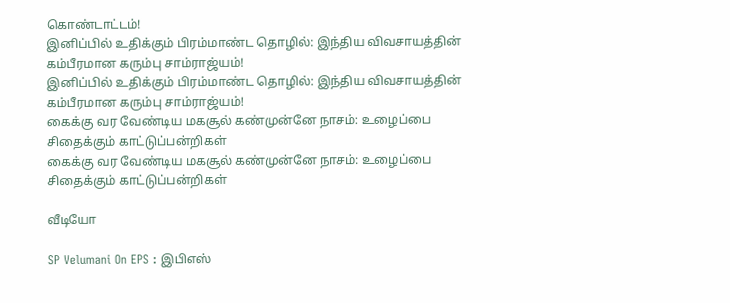கொண்டாட்டம்!
இனிப்பில் உதிக்கும் பிரம்மாண்ட தொழில்: இந்திய விவசாயத்தின் கம்பீரமான கரும்பு சாம்ராஜ்யம்!
இனிப்பில் உதிக்கும் பிரம்மாண்ட தொழில்: இந்திய விவசாயத்தின் கம்பீரமான கரும்பு சாம்ராஜ்யம்!
கைக்கு வர வேண்டிய மகசூல் கண்முன்னே நாசம்: உழைப்பை சிதைக்கும் காட்டுப்பன்றிகள்
கைக்கு வர வேண்டிய மகசூல் கண்முன்னே நாசம்: உழைப்பை சிதைக்கும் காட்டுப்பன்றிகள்

வீடியோ

SP Velumani On EPS : இபிஎஸ்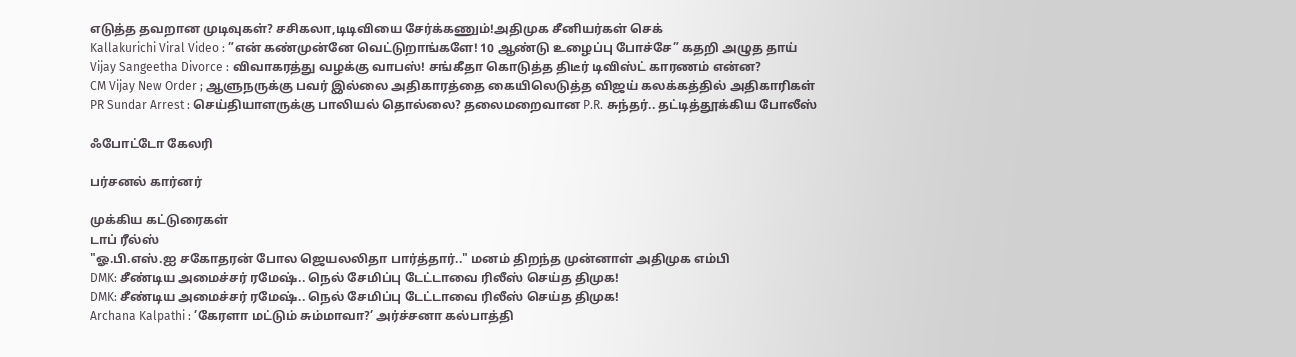எடுத்த தவறான முடிவுகள்? சசிகலா,டிடிவியை சேர்க்கணும்!அதிமுக சீனியர்கள் செக்
Kallakurichi Viral Video : ”என் கண்முன்னே வெட்டுறாங்களே! 10 ஆண்டு உழைப்பு போச்சே” கதறி அழுத தாய்
Vijay Sangeetha Divorce : விவாகரத்து வழக்கு வாபஸ்! சங்கீதா கொடுத்த திடீர் டிவிஸ்ட் காரணம் என்ன?
CM Vijay New Order ; ஆளுநருக்கு பவர் இல்லை அதிகாரத்தை கையிலெடுத்த விஜய் கலக்கத்தில் அதிகாரிகள்
PR Sundar Arrest : செய்தியாளருக்கு பாலியல் தொல்லை? தலைமறைவான P.R. சுந்தர்.. தட்டித்தூக்கிய போலீஸ்

ஃபோட்டோ கேலரி

பர்சனல் கார்னர்

முக்கிய கட்டுரைகள்
டாப் ரீல்ஸ்
"ஓ.பி.எஸ்.ஐ சகோதரன் போல ஜெயலலிதா பார்த்தார்.." மனம் திறந்த முன்னாள் அதிமுக எம்பி
DMK: சீண்டிய அமைச்சர் ரமேஷ்.. நெல் சேமிப்பு டேட்டாவை ரிலீஸ் செய்த திமுக!
DMK: சீண்டிய அமைச்சர் ரமேஷ்.. நெல் சேமிப்பு டேட்டாவை ரிலீஸ் செய்த திமுக!
Archana Kalpathi : ’கேரளா மட்டும் சும்மாவா?’ அர்ச்சனா கல்பாத்தி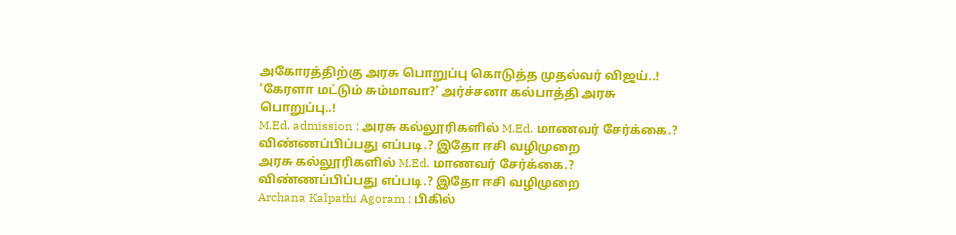அகோரத்திற்கு அரசு பொறுப்பு கொடுத்த முதல்வர் விஜய்..!
’கேரளா மட்டும் சும்மாவா?’ அர்ச்சனா கல்பாத்தி அரசு பொறுப்பு..!
M.Ed. admission : அரசு கல்லூரிகளில் M.Ed. மாணவர் சேர்க்கை.? விண்ணப்பிப்பது எப்படி.? இதோ ஈசி வழிமுறை
அரசு கல்லூரிகளில் M.Ed. மாணவர் சேர்க்கை.? விண்ணப்பிப்பது எப்படி.? இதோ ஈசி வழிமுறை
Archana Kalpathi Agoram : பிகில்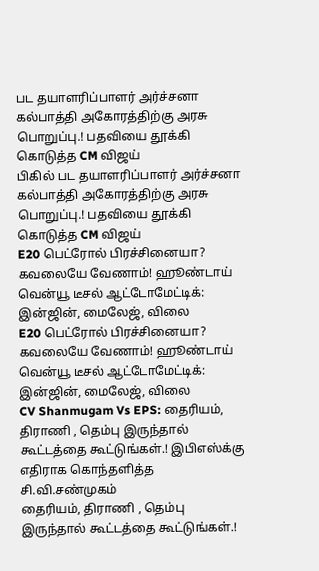பட தயாளரிப்பாளர் அர்ச்சனா கல்பாத்தி அகோரத்திற்கு அரசு பொறுப்பு.! பதவியை தூக்கி கொடுத்த CM விஜய்
பிகில் பட தயாளரிப்பாளர் அர்ச்சனா கல்பாத்தி அகோரத்திற்கு அரசு பொறுப்பு.! பதவியை தூக்கி கொடுத்த CM விஜய்
E20 பெட்ரோல் பிரச்சினையா? கவலையே வேணாம்! ஹூண்டாய் வென்யூ டீசல் ஆட்டோமேட்டிக்: இன்ஜின், மைலேஜ், விலை
E20 பெட்ரோல் பிரச்சினையா? கவலையே வேணாம்! ஹூண்டாய் வென்யூ டீசல் ஆட்டோமேட்டிக்: இன்ஜின், மைலேஜ், விலை
CV Shanmugam Vs EPS: தைரியம், திராணி , தெம்பு இருந்தால் கூட்டத்தை கூட்டுங்கள்.! இபிஎஸ்க்கு எதிராக கொந்தளித்த சி.வி.சண்முகம்
தைரியம், திராணி , தெம்பு இருந்தால் கூட்டத்தை கூட்டுங்கள்.!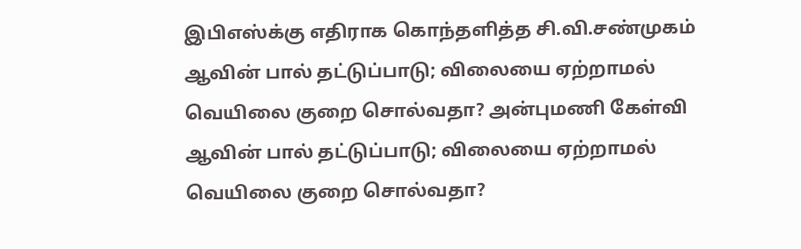இபிஎஸ்க்கு எதிராக கொந்தளித்த சி.வி.சண்முகம்
ஆவின் பால் தட்டுப்பாடு; விலையை ஏற்றாமல் வெயிலை குறை சொல்வதா? அன்புமணி கேள்வி
ஆவின் பால் தட்டுப்பாடு; விலையை ஏற்றாமல் வெயிலை குறை சொல்வதா?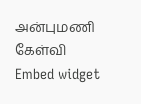அன்புமணி கேள்வி
Embed widget